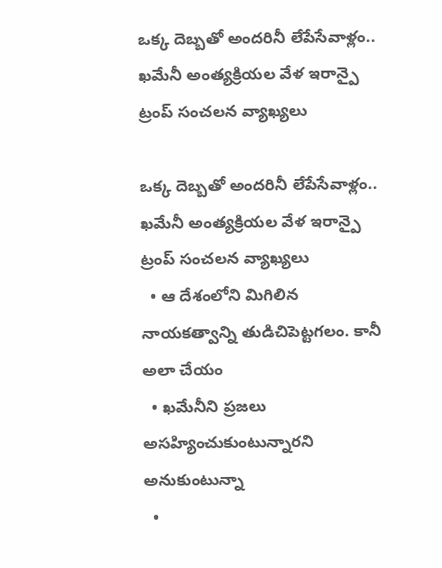ఒక్క దెబ్బతో అందరినీ లేపేసేవాళ్లం.. ఖమేనీ అంత్యక్రియల వేళ ఇరాన్పై ట్రంప్‌‌ సంచలన వ్యాఖ్యలు

ఒక్క దెబ్బతో అందరినీ లేపేసేవాళ్లం.. ఖమేనీ అంత్యక్రియల వేళ ఇరాన్పై ట్రంప్‌‌ సంచలన వ్యాఖ్యలు
  • ఆ దేశంలోని మిగిలిన నాయకత్వాన్ని తుడిచిపెట్టగలం. కానీ అలా చేయం
  • ఖమేనీని ప్రజలు అసహ్యించుకుంటున్నారని అనుకుంటున్నా
  •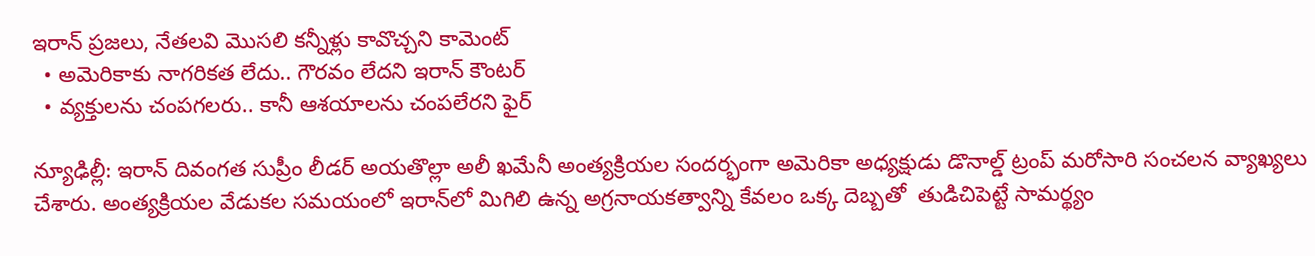ఇరాన్‌‌ ప్రజలు, నేతలవి మొసలి కన్నీళ్లు కావొచ్చని కామెంట్‌‌
  • అమెరికాకు నాగరికత లేదు.. గౌరవం లేదని ఇరాన్‌‌ కౌంటర్‌‌‌‌
  • వ్యక్తులను చంపగలరు.. కానీ ఆశయాలను చంపలేరని ఫైర్

న్యూఢిల్లీ: ఇరాన్ దివంగత సుప్రీం లీడర్ అయతొల్లా అలీ ఖమేనీ అంత్యక్రియల సందర్భంగా అమెరికా అధ్యక్షుడు డొనాల్డ్ ట్రంప్ మరోసారి సంచలన వ్యాఖ్యలు చేశారు. అంత్యక్రియల వేడుకల సమయంలో ఇరాన్‌‌‌‌‌‌‌‌‌‌‌‌‌‌‌‌లో మిగిలి ఉన్న అగ్రనాయకత్వాన్ని కేవలం ఒక్క దెబ్బతో  తుడిచిపెట్టే సామర్థ్యం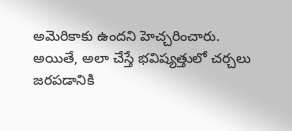అమెరికాకు ఉందని హెచ్చరించారు. అయితే, అలా చేస్తే భవిష్యత్తులో చర్చలు జరపడానికి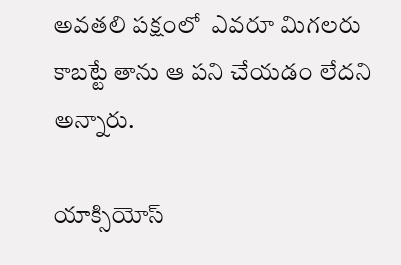అవతలి పక్షంలో  ఎవరూ మిగలరు కాబట్టే తాను ఆ పని చేయడం లేదని అన్నారు.

యాక్సియోస్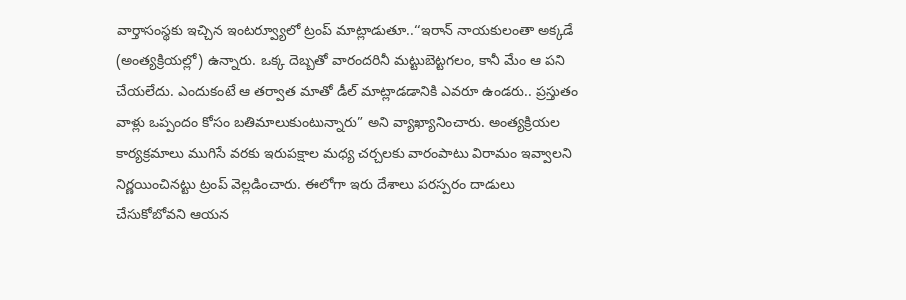వార్తాసంస్థకు ఇచ్చిన ఇంటర్వ్యూలో ట్రంప్ మాట్లాడుతూ..‘‘ఇరాన్ నాయకులంతా అక్కడే (అంత్యక్రియల్లో) ఉన్నారు. ఒక్క దెబ్బతో వారందరినీ మట్టుబెట్టగలం, కానీ మేం ఆ పని చేయలేదు. ఎందుకంటే ఆ తర్వాత మాతో డీల్ మాట్లాడడానికి ఎవరూ ఉండరు.. ప్రస్తుతం వాళ్లు ఒప్పందం కోసం బతిమాలుకుంటున్నారు” అని వ్యాఖ్యానించారు. అంత్యక్రియల కార్యక్రమాలు ముగిసే వరకు ఇరుపక్షాల మధ్య చర్చలకు వారంపాటు విరామం ఇవ్వాలని నిర్ణయించినట్టు ట్రంప్ వెల్లడించారు. ఈలోగా ఇరు దేశాలు పరస్పరం దాడులు చేసుకోబోవని ఆయన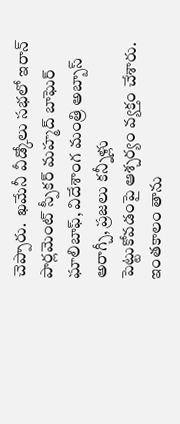చెప్పారు.  ఖమేనీ వీడ్కోలు సభలో ఇరాన్ పార్లమెంట్ స్పీకర్ మహ్మద్ బాఘెర్ ఘాలిబాఫ్, విదేశాంగ మంత్రి అబ్బాస్ అరాగ్చీ, ప్రజలు కన్నీళ్లు
పెట్టుకోవడంపై ఆశ్చర్యం వ్యక్తం చేశారు. ఇంతకాలం తాను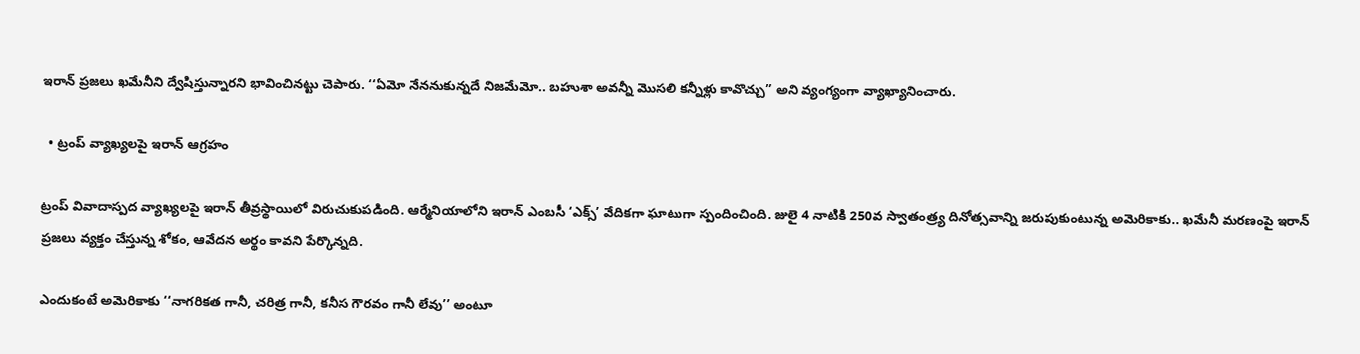ఇరాన్ ప్రజలు ఖమేనీని ద్వేషిస్తున్నారని భావించినట్టు చెపారు. ‘‘ఏమో నేననుకున్నదే నిజమేమో.. బహుశా అవన్నీ మొసలి కన్నీళ్లు కావొచ్చు” అని వ్యంగ్యంగా వ్యాఖ్యానించారు.

  • ట్రంప్ వ్యాఖ్యలపై ఇరాన్ ఆగ్రహం

ట్రంప్ వివాదాస్పద వ్యాఖ్యలపై ఇరాన్ తీవ్రస్థాయిలో విరుచుకుపడింది. ఆర్మేనియాలోని ఇరాన్ ఎంబసీ ‘ఎక్స్’ వేదికగా ఘాటుగా స్పందించింది. జులై 4 నాటికి 250వ స్వాతంత్ర్య దినోత్సవాన్ని జరుపుకుంటున్న అమెరికాకు.. ఖమేనీ మరణంపై ఇరాన్ ప్రజలు వ్యక్తం చేస్తున్న శోకం, ఆవేదన అర్థం కావని పేర్కొన్నది.

ఎందుకంటే అమెరికాకు ‘‘నాగరికత గానీ, చరిత్ర గానీ, కనీస గౌరవం గానీ లేవు’’ అంటూ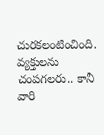చురకలంటించింది. వ్యక్తులను చంపగలరు.. కానీ వారి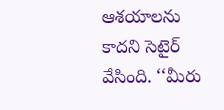ఆశయాలను కాదని సెటైర్ వేసింది. ‘‘మీరు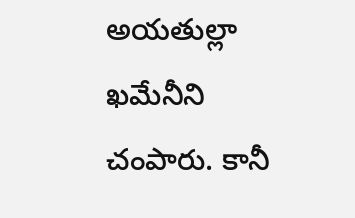అయతుల్లా ఖమేనీని చంపారు. కానీ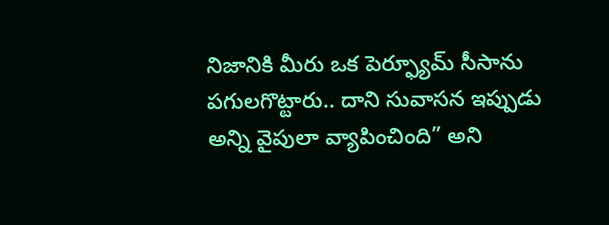నిజానికి మీరు ఒక పెర్ఫ్యూమ్ సీసాను పగులగొట్టారు.. దాని సువాసన ఇప్పుడు అన్ని వైపులా వ్యాపించింది” అని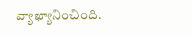వ్యాఖ్యానించింది.